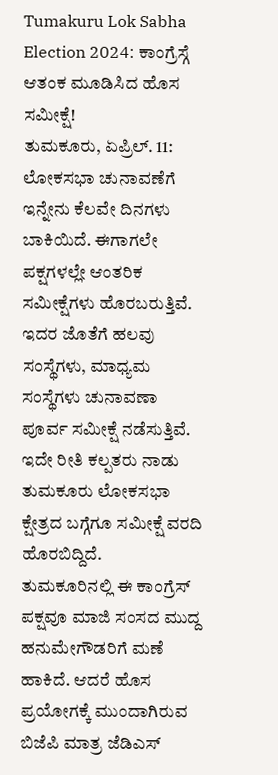Tumakuru Lok Sabha Election 2024: ಕಾಂಗ್ರೆಸ್ಗೆ ಆತಂಕ ಮೂಡಿಸಿದ ಹೊಸ ಸಮೀಕ್ಷೆ!
ತುಮಕೂರು, ಏಪ್ರಿಲ್. 11: ಲೋಕಸಭಾ ಚುನಾವಣೆಗೆ ಇನ್ನೇನು ಕೆಲವೇ ದಿನಗಳು ಬಾಕಿಯಿದೆ. ಈಗಾಗಲೇ ಪಕ್ಷಗಳಲ್ಲೇ ಆಂತರಿಕ ಸಮೀಕ್ಷೆಗಳು ಹೊರಬರುತ್ತಿವೆ. ಇದರ ಜೊತೆಗೆ ಹಲವು ಸಂಸ್ಥೆಗಳು, ಮಾಧ್ಯಮ ಸಂಸ್ಥೆಗಳು ಚುನಾವಣಾ ಪೂರ್ವ ಸಮೀಕ್ಷೆ ನಡೆಸುತ್ತಿವೆ. ಇದೇ ರೀತಿ ಕಲ್ಪತರು ನಾಡು ತುಮಕೂರು ಲೋಕಸಭಾ ಕ್ಷೇತ್ರದ ಬಗ್ಗೆಗೂ ಸಮೀಕ್ಷೆ ವರದಿ ಹೊರಬಿದ್ದಿದೆ.
ತುಮಕೂರಿನಲ್ಲಿ ಈ ಕಾಂಗ್ರೆಸ್ ಪಕ್ಷವೂ ಮಾಜಿ ಸಂಸದ ಮುದ್ದ ಹನುಮೇಗೌಡರಿಗೆ ಮಣೆ ಹಾಕಿದೆ. ಆದರೆ ಹೊಸ ಪ್ರಯೋಗಕ್ಕೆ ಮುಂದಾಗಿರುವ ಬಿಜೆಪಿ ಮಾತ್ರ ಜೆಡಿಎಸ್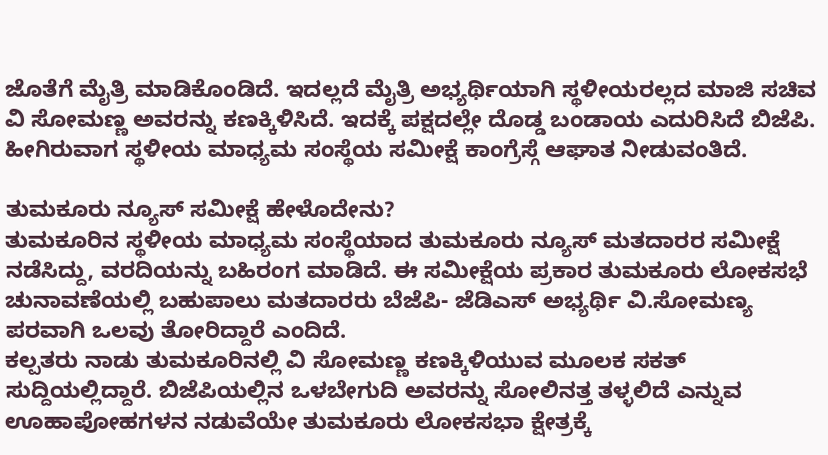ಜೊತೆಗೆ ಮೈತ್ರಿ ಮಾಡಿಕೊಂಡಿದೆ. ಇದಲ್ಲದೆ ಮೈತ್ರಿ ಅಭ್ಯರ್ಥಿಯಾಗಿ ಸ್ಥಳೀಯರಲ್ಲದ ಮಾಜಿ ಸಚಿವ ವಿ ಸೋಮಣ್ಣ ಅವರನ್ನು ಕಣಕ್ಕಿಳಿಸಿದೆ. ಇದಕ್ಕೆ ಪಕ್ಷದಲ್ಲೇ ದೊಡ್ಡ ಬಂಡಾಯ ಎದುರಿಸಿದೆ ಬಿಜೆಪಿ. ಹೀಗಿರುವಾಗ ಸ್ಥಳೀಯ ಮಾಧ್ಯಮ ಸಂಸ್ಥೆಯ ಸಮೀಕ್ಷೆ ಕಾಂಗ್ರೆಸ್ಗೆ ಆಘಾತ ನೀಡುವಂತಿದೆ.

ತುಮಕೂರು ನ್ಯೂಸ್ ಸಮೀಕ್ಷೆ ಹೇಳೊದೇನು?
ತುಮಕೂರಿನ ಸ್ಥಳೀಯ ಮಾಧ್ಯಮ ಸಂಸ್ಥೆಯಾದ ತುಮಕೂರು ನ್ಯೂಸ್ ಮತದಾರರ ಸಮೀಕ್ಷೆ ನಡೆಸಿದ್ದು, ವರದಿಯನ್ನು ಬಹಿರಂಗ ಮಾಡಿದೆ. ಈ ಸಮೀಕ್ಷೆಯ ಪ್ರಕಾರ ತುಮಕೂರು ಲೋಕಸಭೆ ಚುನಾವಣೆಯಲ್ಲಿ ಬಹುಪಾಲು ಮತದಾರರು ಬೆಜೆಪಿ- ಜೆಡಿಎಸ್ ಅಭ್ಯರ್ಥಿ ವಿ.ಸೋಮಣ್ಯ ಪರವಾಗಿ ಒಲವು ತೋರಿದ್ದಾರೆ ಎಂದಿದೆ.
ಕಲ್ಪತರು ನಾಡು ತುಮಕೂರಿನಲ್ಲಿ ವಿ ಸೋಮಣ್ಣ ಕಣಕ್ಕಿಳಿಯುವ ಮೂಲಕ ಸಕತ್ ಸುದ್ದಿಯಲ್ಲಿದ್ದಾರೆ. ಬಿಜೆಪಿಯಲ್ಲಿನ ಒಳಬೇಗುದಿ ಅವರನ್ನು ಸೋಲಿನತ್ತ ತಳ್ಳಲಿದೆ ಎನ್ನುವ ಊಹಾಪೋಹಗಳನ ನಡುವೆಯೇ ತುಮಕೂರು ಲೋಕಸಭಾ ಕ್ಷೇತ್ರಕ್ಕೆ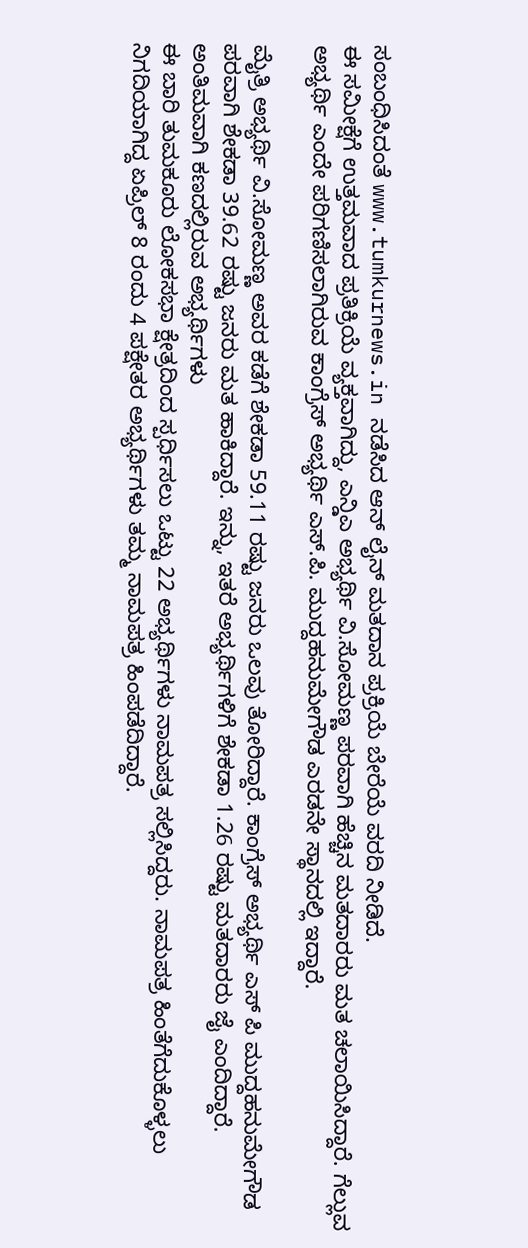ಸಂಬಂಧಿಸಿದಂತೆ www.tumkurnews.in ನಡೆಸಿದ ಆನ್ ಲೈನ್ ಮತದಾನ ಪ್ರಕ್ರಿಯೆ ಬೇರೆಯೆ ವರದಿ ನೀಡಿದೆ.
ಈ ಸಮೀಕ್ಷೆಗೆ ಉತ್ತಮವಾದ ಪ್ರತಿಕ್ರಿಯೆ ವ್ಯಕ್ತವಾಗಿದ್ದು, ಎನ್ಡಿಎ ಅಭ್ಯರ್ಥಿ ವಿ.ಸೋಮಣ್ಣ ಪರವಾಗಿ ಹೆಚ್ಚಿನ ಮತದಾರರು ಮತ ಚಲಾಯಿಸಿದ್ದಾರೆ. ಗೆಲ್ಲುವ ಅಭ್ಯರ್ಥಿ ಎಂದೇ ಪರಿಗಣಿಸಲಾಗಿರುವ ಕಾಂಗ್ರೆಸ್ ಅಭ್ಯರ್ಥಿ ಎಸ್.ಪಿ. ಮುದ್ದಹನುಮೇಗೌಡ ಎರಡನೇ ಸ್ಥಾನದಲ್ಲಿ ಇದ್ದಾರೆ.

ಮೈತ್ರಿ ಅಭ್ಯರ್ಥಿ ವಿ.ಸೋಮಣ್ಣ ಅವರ ಕಡೆಗೆ ಶೇಕಡಾ 59.11 ರಷ್ಟು ಜನರು ಒಲವು ತೋರಿದ್ದಾರೆ. ಕಾಂಗ್ರೆಸ್ ಅಭ್ಯರ್ಥಿ ಎಸ್ ಪಿ ಮುದ್ದಹನುಮೇಗೌಡ ಪರವಾಗಿ ಶೇಕಡಾ 39.62 ರಷ್ಟು ಜನರು ಮತ ಹಾಕಿದ್ದಾರೆ. ಇನ್ನು, ಇತರೆ ಅಭ್ಯರ್ಥಿಗಳಿಗೆ ಶೇಕಡಾ 1.26 ರಷ್ಟು ಮತದಾರರು ಜೈ ಎಂದಿದ್ದಾರೆ.
ಅಂತಿಮವಾಗಿ ಕಣದಲ್ಲಿರುವ ಅಭ್ಯರ್ಥಿಗಳು
ಈ ಬಾರಿ ತುಮಕೂರು ಲೋಕಸಭಾ ಕ್ಷೇತ್ರದಿಂದ ಸ್ಪರ್ಧಿಸಲು ಒಟ್ಟು 22 ಅಭ್ಯರ್ಥಿಗಳು ನಾಮಪತ್ರ ಸಲ್ಲಿಸಿದ್ದರು. ನಾಮಪತ್ರ ಹಿಂತೆಗೆದುಕೊಳ್ಳಲು ನಿಗದಿಯಾಗಿದ್ದ ಏಪ್ರಿಲ್ 8 ರಂದು 4 ಪಕ್ಷೇತರ ಅಭ್ಯರ್ಥಿಗಳು ತಮ್ಮ ನಾಮಪತ್ರ ಹಿಂಪಡೆದಿದ್ದಾರೆ.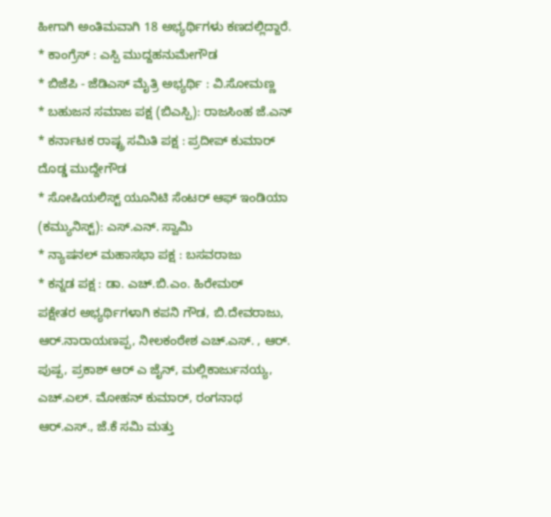ಹೀಗಾಗಿ ಅಂತಿಮವಾಗಿ 18 ಅಭ್ಯರ್ಥಿಗಳು ಕಣದಲ್ಲಿದ್ದಾರೆ.
* ಕಾಂಗ್ರೆಸ್ : ಎಸ್ಪಿ ಮುದ್ದಹನುಮೇಗೌಡ
* ಬಿಜೆಪಿ - ಜೆಡಿಎಸ್ ಮೈತ್ರಿ ಅಭ್ಯರ್ಥಿ : ವಿ.ಸೋಮಣ್ಣ
* ಬಹುಜನ ಸಮಾಜ ಪಕ್ಷ (ಬಿಎಸ್ಪಿ): ರಾಜಸಿಂಹ ಜೆ.ಎನ್
* ಕರ್ನಾಟಕ ರಾಷ್ಟ್ರ ಸಮಿತಿ ಪಕ್ಷ : ಪ್ರದೀಪ್ ಕುಮಾರ್ ದೊಡ್ಡ ಮುದ್ದೇಗೌಡ
* ಸೋಷಿಯಲಿಸ್ಟ್ ಯೂನಿಟಿ ಸೆಂಟರ್ ಆಫ್ ಇಂಡಿಯಾ (ಕಮ್ಯುನಿಸ್ಟ್): ಎಸ್.ಎನ್. ಸ್ವಾಮಿ
* ನ್ಯಾಷನಲ್ ಮಹಾಸಭಾ ಪಕ್ಷ : ಬಸವರಾಜು
* ಕನ್ನಡ ಪಕ್ಷ : ಡಾ. ಎಚ್.ಬಿ.ಎಂ. ಹಿರೇಮಠ್
ಪಕ್ಷೇತರ ಅಭ್ಯರ್ಥಿಗಳಾಗಿ ಕಪನಿ ಗೌಡ, ಬಿ.ದೇವರಾಜು, ಆರ್.ನಾರಾಯಣಪ್ಪ, ನೀಲಕಂಠೇಶ ಎಚ್.ಎಸ್. , ಆರ್. ಪುಷ್ಪ, ಪ್ರಕಾಶ್ ಆರ್ ಎ ಜೈನ್, ಮಲ್ಲಿಕಾರ್ಜುನಯ್ಯ, ಎಚ್.ಎಲ್. ಮೋಹನ್ ಕುಮಾರ್, ರಂಗನಾಥ ಆರ್.ಎಸ್., ಜೆ.ಕೆ ಸಮಿ ಮತ್ತು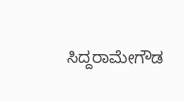ಸಿದ್ದರಾಮೇಗೌಡ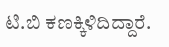ಟಿ.ಬಿ ಕಣಕ್ಕಿಳಿದಿದ್ದಾರೆ.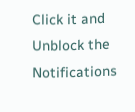Click it and Unblock the Notifications